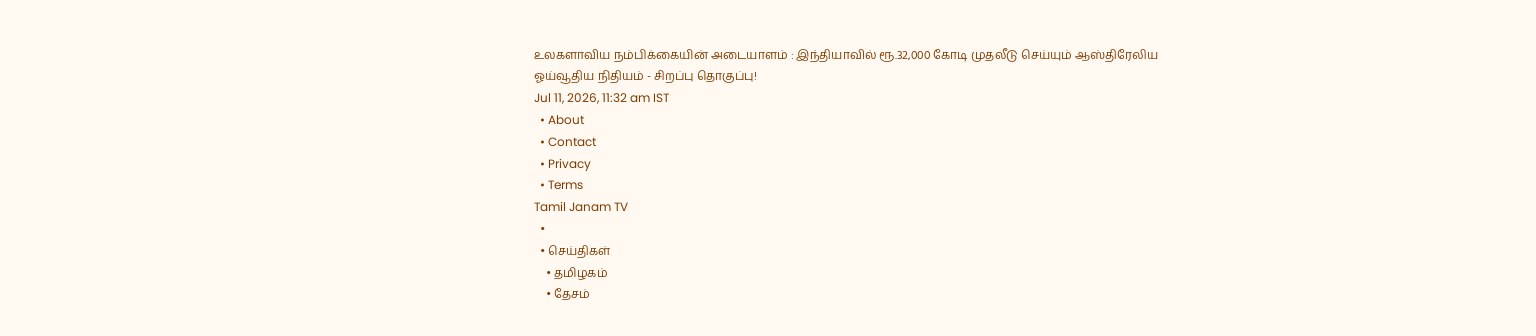உலகளாவிய நம்பிக்கையின் அடையாளம் : இந்தியாவில் ரூ.32,000 கோடி முதலீடு செய்யும் ஆஸ்திரேலிய ஓய்வூதிய நிதியம் - சிறப்பு தொகுப்பு!
Jul 11, 2026, 11:32 am IST
  • About
  • Contact
  • Privacy
  • Terms
Tamil Janam TV
  •
  • செய்திகள்
    • தமிழகம்
    • தேசம்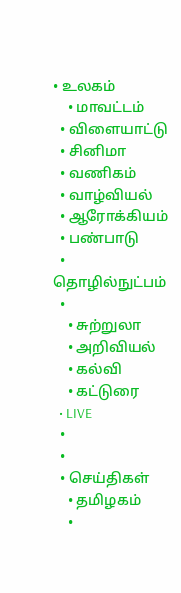• உலகம்
    • மாவட்டம்
  • விளையாட்டு
  • சினிமா
  • வணிகம்
  • வாழ்வியல்
  • ஆரோக்கியம்
  • பண்பாடு
  • தொழில்நுட்பம்
  •
    • சுற்றுலா
    • அறிவியல்
    • கல்வி
    • கட்டுரை
  • LIVE
  •
  •
  • செய்திகள்
    • தமிழகம்
    •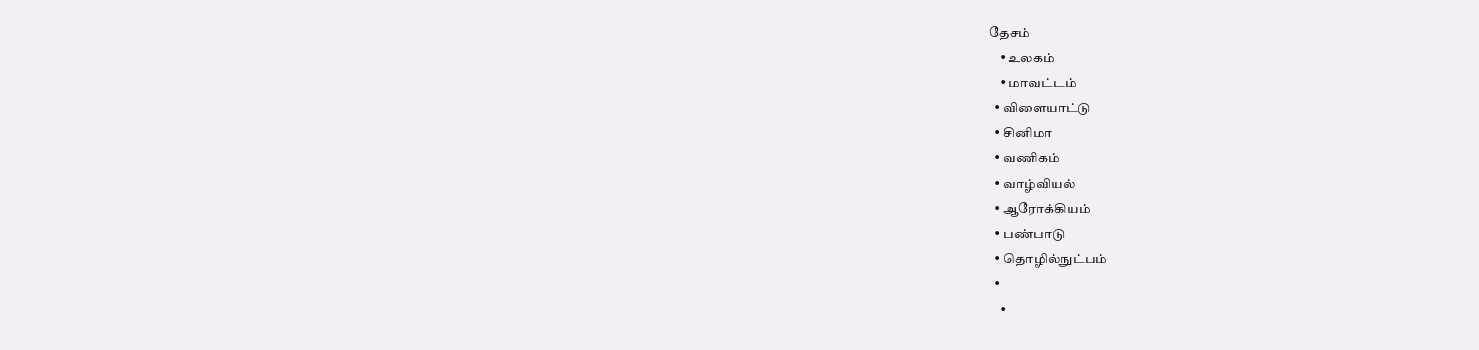தேசம்
    • உலகம்
    • மாவட்டம்
  • விளையாட்டு
  • சினிமா
  • வணிகம்
  • வாழ்வியல்
  • ஆரோக்கியம்
  • பண்பாடு
  • தொழில்நுட்பம்
  •
    •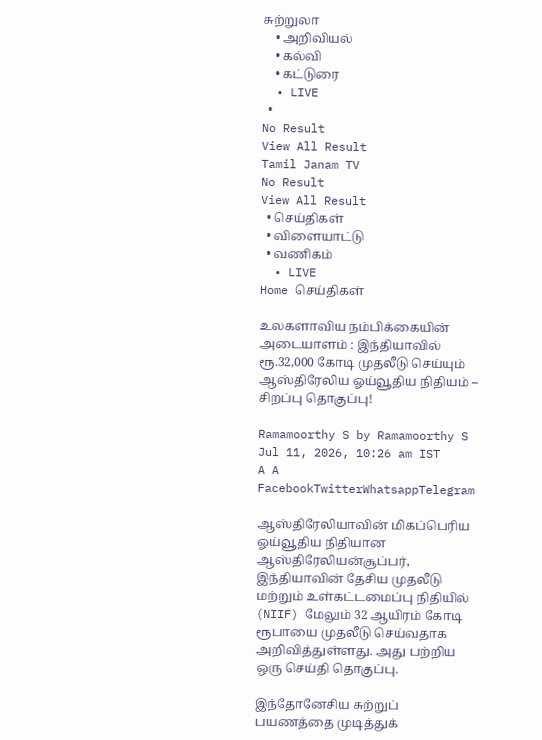சுற்றுலா
    • அறிவியல்
    • கல்வி
    • கட்டுரை
  • LIVE
  •
No Result
View All Result
Tamil Janam TV
No Result
View All Result
  • செய்திகள்
  • விளையாட்டு
  • வணிகம்
  • LIVE
Home செய்திகள்

உலகளாவிய நம்பிக்கையின் அடையாளம் : இந்தியாவில் ரூ.32,000 கோடி முதலீடு செய்யும் ஆஸ்திரேலிய ஓய்வூதிய நிதியம் – சிறப்பு தொகுப்பு!

Ramamoorthy S by Ramamoorthy S
Jul 11, 2026, 10:26 am IST
A A
FacebookTwitterWhatsappTelegram

ஆஸ்திரேலியாவின் மிகப்பெரிய ஓய்வூதிய நிதியான ஆஸ்திரேலியன்சூப்பர், இந்தியாவின் தேசிய முதலீடு மற்றும் உள்கட்டமைப்பு நிதியில் (NIIF) மேலும் 32 ஆயிரம் கோடி ரூபாயை முதலீடு செய்வதாக அறிவித்துள்ளது. அது பற்றிய ஒரு செய்தி தொகுப்பு.

இந்தோனேசிய சுற்றுப் பயணத்தை முடித்துக்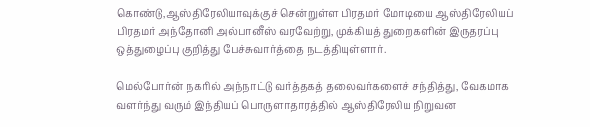கொண்டு,ஆஸ்திரேலியாவுக்குச் சென்றுள்ள பிரதமர் மோடியை ஆஸ்திரேலியப் பிரதமர் அந்தோனி அல்பானீஸ் வரவேற்று, முக்கியத் துறைகளின் இருதரப்பு ஒத்துழைப்பு குறித்து பேச்சுவார்த்தை நடத்தியுள்ளார்.

மெல்போர்ன் நகரில் அந்நாட்டு வர்த்தகத் தலைவர்களைச் சந்தித்து, வேகமாக வளர்ந்து வரும் இந்தியப் பொருளாதாரத்தில் ஆஸ்திரேலிய நிறுவன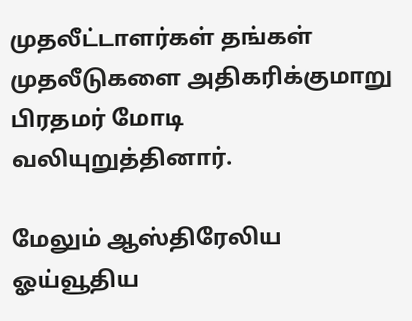முதலீட்டாளர்கள் தங்கள் முதலீடுகளை அதிகரிக்குமாறு பிரதமர் மோடி வலியுறுத்தினார்.

மேலும் ஆஸ்திரேலிய ஓய்வூதிய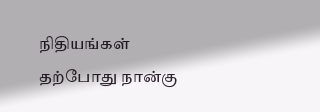நிதியங்கள் தற்போது நான்கு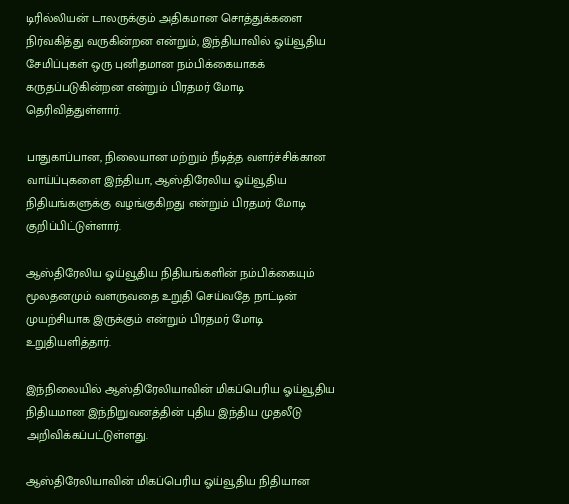டிரில்லியன் டாலருக்கும் அதிகமான சொத்துக்களை நிர்வகித்து வருகின்றன என்றும், இந்தியாவில் ஓய்வூதிய சேமிப்புகள் ஒரு புனிதமான நம்பிக்கையாகக் கருதப்படுகின்றன என்றும் பிரதமர் மோடி தெரிவித்துள்ளார்.

பாதுகாப்பான, நிலையான மற்றும் நீடித்த வளர்ச்சிக்கான வாய்ப்புகளை இந்தியா, ஆஸ்திரேலிய ஓய்வூதிய நிதியங்களுக்கு வழங்குகிறது என்றும் பிரதமர் மோடி குறிப்பிட்டுள்ளார்.

ஆஸ்திரேலிய ஓய்வூதிய நிதியங்களின் நம்பிக்கையும் மூலதனமும் வளருவதை உறுதி செய்வதே நாட்டின் முயற்சியாக இருக்கும் என்றும் பிரதமர் மோடி உறுதியளித்தார்.

இந்நிலையில் ஆஸ்திரேலியாவின் மிகப்பெரிய ஓய்வூதிய நிதியமான இந்நிறுவனத்தின் புதிய இந்திய முதலீடு அறிவிக்கப்பட்டுள்ளது.

ஆஸ்திரேலியாவின் மிகப்பெரிய ஓய்வூதிய நிதியான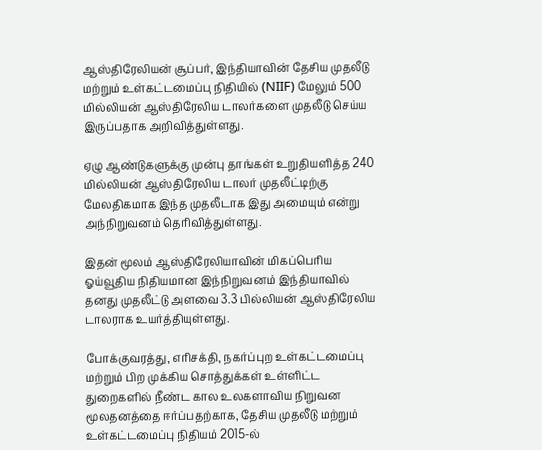ஆஸ்திரேலியன் சூப்பர், இந்தியாவின் தேசிய முதலீடு மற்றும் உள்கட்டமைப்பு நிதியில் (NIIF) மேலும் 500 மில்லியன் ஆஸ்திரேலிய டாலர்களை முதலீடு செய்ய இருப்பதாக அறிவித்துள்ளது.

ஏழு ஆண்டுகளுக்கு முன்பு தாங்கள் உறுதியளித்த 240 மில்லியன் ஆஸ்திரேலிய டாலர் முதலீட்டிற்கு மேலதிகமாக இந்த முதலீடாக இது அமையும் என்று அந்நிறுவனம் தெரிவித்துள்ளது.

இதன் மூலம் ஆஸ்திரேலியாவின் மிகப்பெரிய ஓய்வூதிய நிதியமான இந்நிறுவனம் இந்தியாவில் தனது முதலீட்டு அளவை 3.3 பில்லியன் ஆஸ்திரேலிய டாலராக உயர்த்தியுள்ளது.

போக்குவரத்து, எரிசக்தி, நகர்ப்புற உள்கட்டமைப்பு மற்றும் பிற முக்கிய சொத்துக்கள் உள்ளிட்ட துறைகளில் நீண்ட கால உலகளாவிய நிறுவன மூலதனத்தை ஈர்ப்பதற்காக, தேசிய முதலீடு மற்றும் உள்கட்டமைப்பு நிதியம் 2015-ல்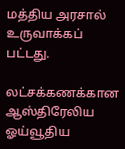மத்திய அரசால் உருவாக்கப் பட்டது.

லட்சக்கணக்கான ஆஸ்திரேலிய ஓய்வூதிய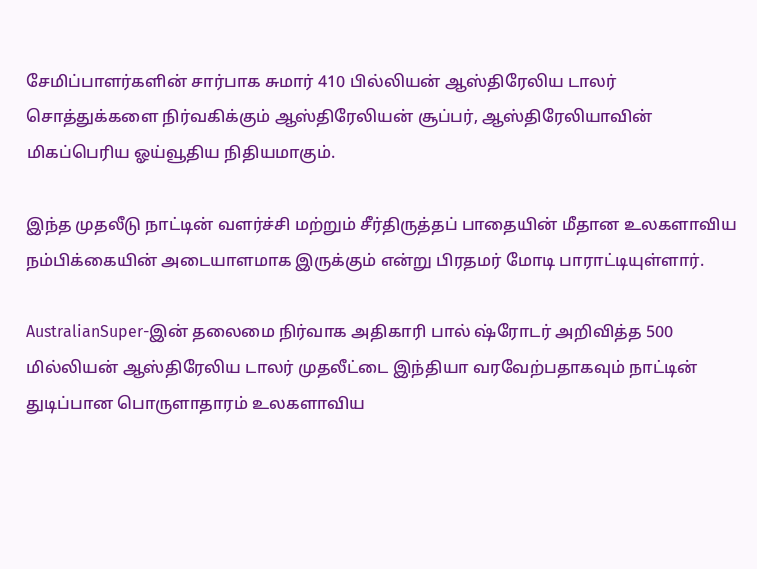சேமிப்பாளர்களின் சார்பாக சுமார் 410 பில்லியன் ஆஸ்திரேலிய டாலர் சொத்துக்களை நிர்வகிக்கும் ஆஸ்திரேலியன் சூப்பர், ஆஸ்திரேலியாவின் மிகப்பெரிய ஓய்வூதிய நிதியமாகும்.

இந்த முதலீடு நாட்டின் வளர்ச்சி மற்றும் சீர்திருத்தப் பாதையின் மீதான உலகளாவிய நம்பிக்கையின் அடையாளமாக இருக்கும் என்று பிரதமர் மோடி பாராட்டியுள்ளார்.

AustralianSuper-இன் தலைமை நிர்வாக அதிகாரி பால் ஷ்ரோடர் அறிவித்த 500 மில்லியன் ஆஸ்திரேலிய டாலர் முதலீட்டை இந்தியா வரவேற்பதாகவும் நாட்டின் துடிப்பான பொருளாதாரம் உலகளாவிய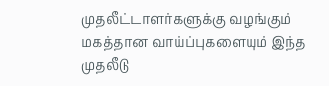முதலீட்டாளர்களுக்கு வழங்கும் மகத்தான வாய்ப்புகளையும் இந்த முதலீடு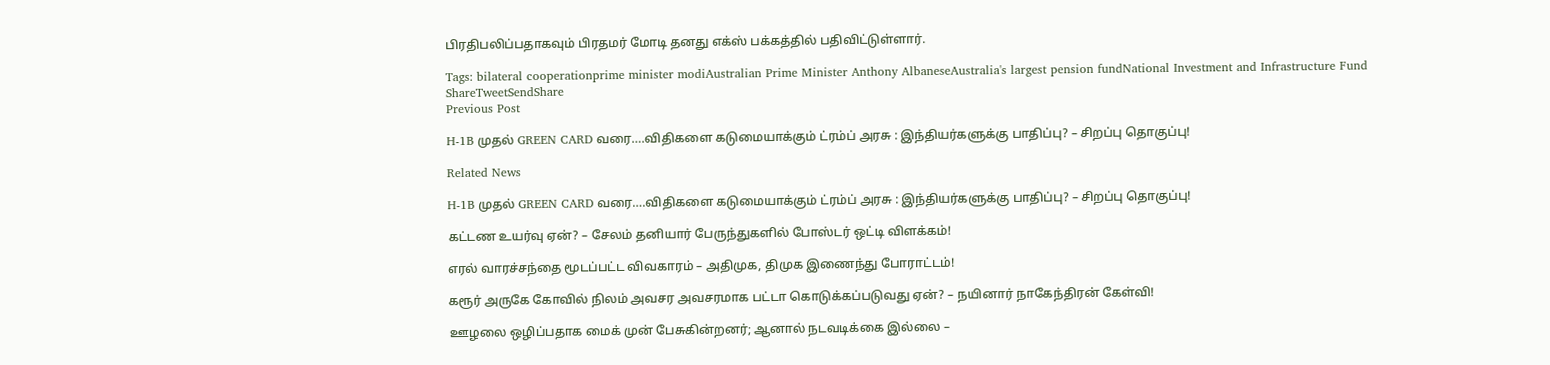பிரதிபலிப்பதாகவும் பிரதமர் மோடி தனது எக்ஸ் பக்கத்தில் பதிவிட்டுள்ளார்.

Tags: bilateral cooperationprime minister modiAustralian Prime Minister Anthony AlbaneseAustralia's largest pension fundNational Investment and Infrastructure Fund
ShareTweetSendShare
Previous Post

H-1B முதல் GREEN CARD வரை….விதிகளை கடுமையாக்கும் ட்ரம்ப் அரசு : இந்தியர்களுக்கு பாதிப்பு? – சிறப்பு தொகுப்பு!

Related News

H-1B முதல் GREEN CARD வரை….விதிகளை கடுமையாக்கும் ட்ரம்ப் அரசு : இந்தியர்களுக்கு பாதிப்பு? – சிறப்பு தொகுப்பு!

கட்டண உயர்வு ஏன்? – சேலம் தனியார் பேருந்துகளில் போஸ்டர் ஒட்டி விளக்கம்!

எரல் வாரச்சந்தை மூடப்பட்ட விவகாரம் – அதிமுக, திமுக இணைந்து போராட்டம்!

கரூர் அருகே கோவில் நிலம் அவசர அவசரமாக பட்டா கொடுக்கப்படுவது ஏன்? – நயினார் நாகேந்திரன் கேள்வி!

ஊழலை ஒழிப்பதாக மைக் முன் பேசுகின்றனர்; ஆனால் நடவடிக்கை இல்லை –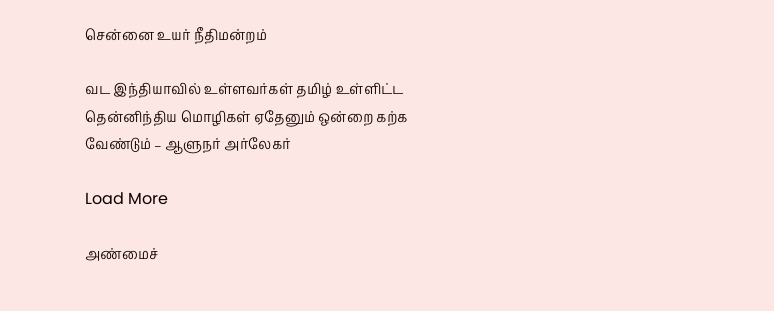சென்னை உயர் நீதிமன்றம்

வட இந்தியாவில் உள்ளவர்கள் தமிழ் உள்ளிட்ட தென்னிந்திய மொழிகள் ஏதேனும் ஒன்றை கற்க வேண்டும் – ஆளுநர் அர்லேகர்

Load More

அண்மைச்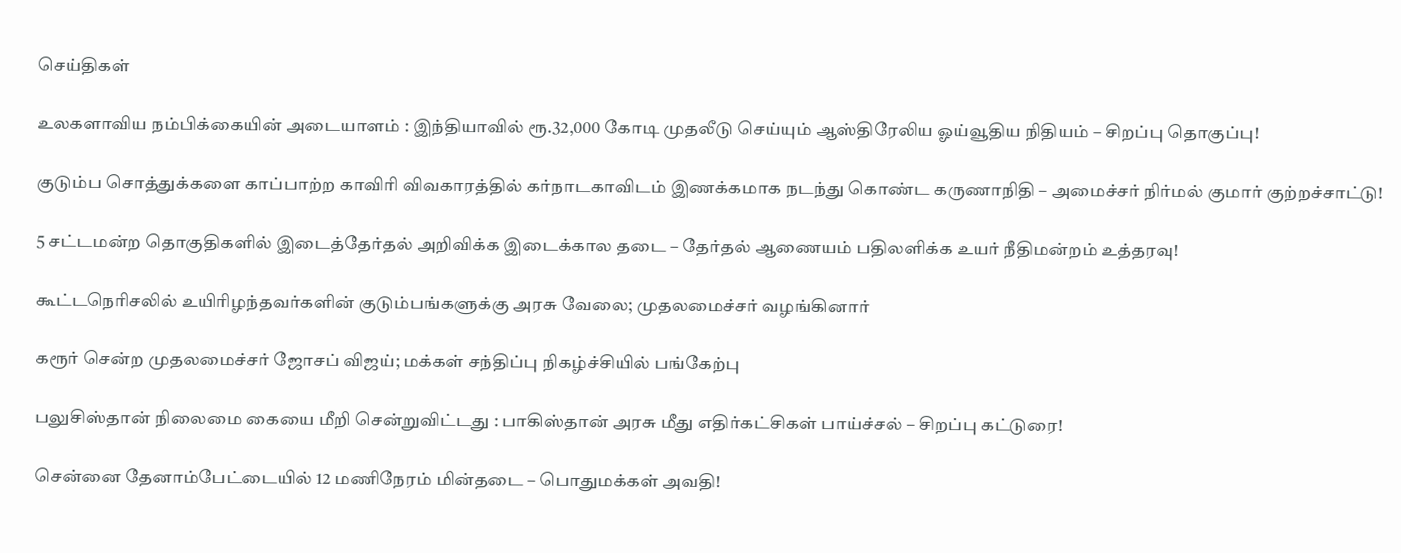செய்திகள்

உலகளாவிய நம்பிக்கையின் அடையாளம் : இந்தியாவில் ரூ.32,000 கோடி முதலீடு செய்யும் ஆஸ்திரேலிய ஓய்வூதிய நிதியம் – சிறப்பு தொகுப்பு!

குடும்ப சொத்துக்களை காப்பாற்ற காவிரி விவகாரத்தில் கர்நாடகாவிடம் இணக்கமாக நடந்து கொண்ட கருணாநிதி – அமைச்சர் நிர்மல் குமார் குற்றச்சாட்டு!

5 சட்டமன்ற தொகுதிகளில் இடைத்தேர்தல் அறிவிக்க இடைக்கால தடை – தேர்தல் ஆணையம் பதிலளிக்க உயர் நீதிமன்றம் உத்தரவு!

கூட்டநெரிசலில் உயிரிழந்தவர்களின் குடும்பங்களுக்கு அரசு வேலை; முதலமைச்சர் வழங்கினார்

கரூர் சென்ற முதலமைச்சர் ஜோசப் விஜய்; மக்கள் சந்திப்பு நிகழ்ச்சியில் பங்கேற்பு

பலுசிஸ்தான் நிலைமை கையை மீறி சென்றுவிட்டது : பாகிஸ்தான் அரசு மீது எதிர்கட்சிகள் பாய்ச்சல் – சிறப்பு கட்டுரை!

சென்னை தேனாம்பேட்டையில் 12 மணிநேரம் மின்தடை – பொதுமக்கள் அவதி!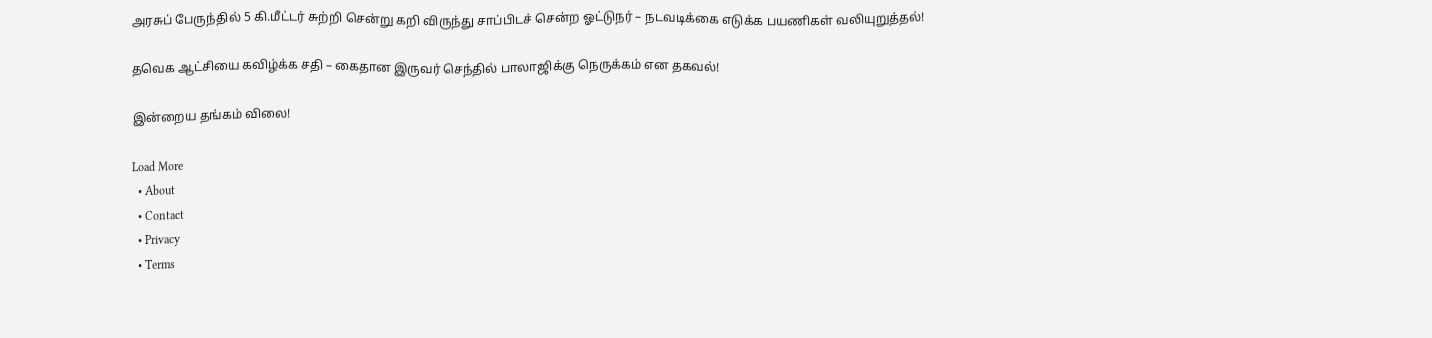அரசுப் பேருந்தில் 5 கி.மீட்டர் சுற்றி சென்று கறி விருந்து சாப்பிடச் சென்ற ஓட்டுநர் – நடவடிக்கை எடுக்க பயணிகள் வலியுறுத்தல்!

தவெக ஆட்சியை கவிழ்க்க சதி – கைதான இருவர் செந்தில் பாலாஜிக்கு நெருக்கம் என தகவல்!

இன்றைய தங்கம் விலை!

Load More
  • About
  • Contact
  • Privacy
  • Terms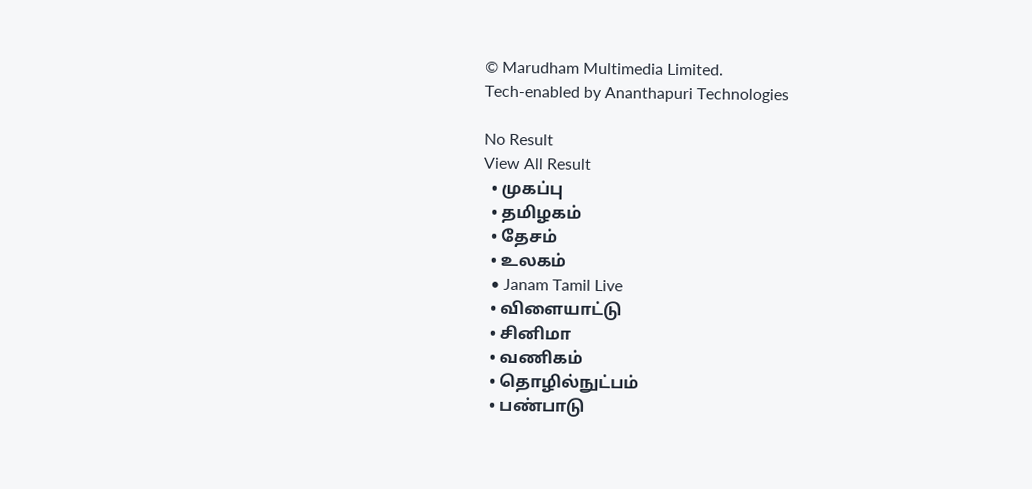© Marudham Multimedia Limited.
Tech-enabled by Ananthapuri Technologies

No Result
View All Result
  • முகப்பு
  • தமிழகம்
  • தேசம்
  • உலகம்
  • Janam Tamil Live
  • விளையாட்டு
  • சினிமா
  • வணிகம்
  • தொழில்நுட்பம்
  • பண்பாடு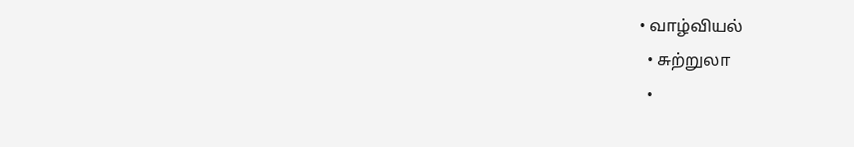• வாழ்வியல்
  • சுற்றுலா
  •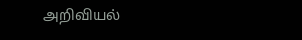அறிவியல்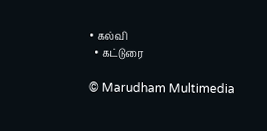• கல்வி
  • கட்டுரை

© Marudham Multimedia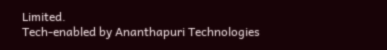Limited.
Tech-enabled by Ananthapuri Technologies